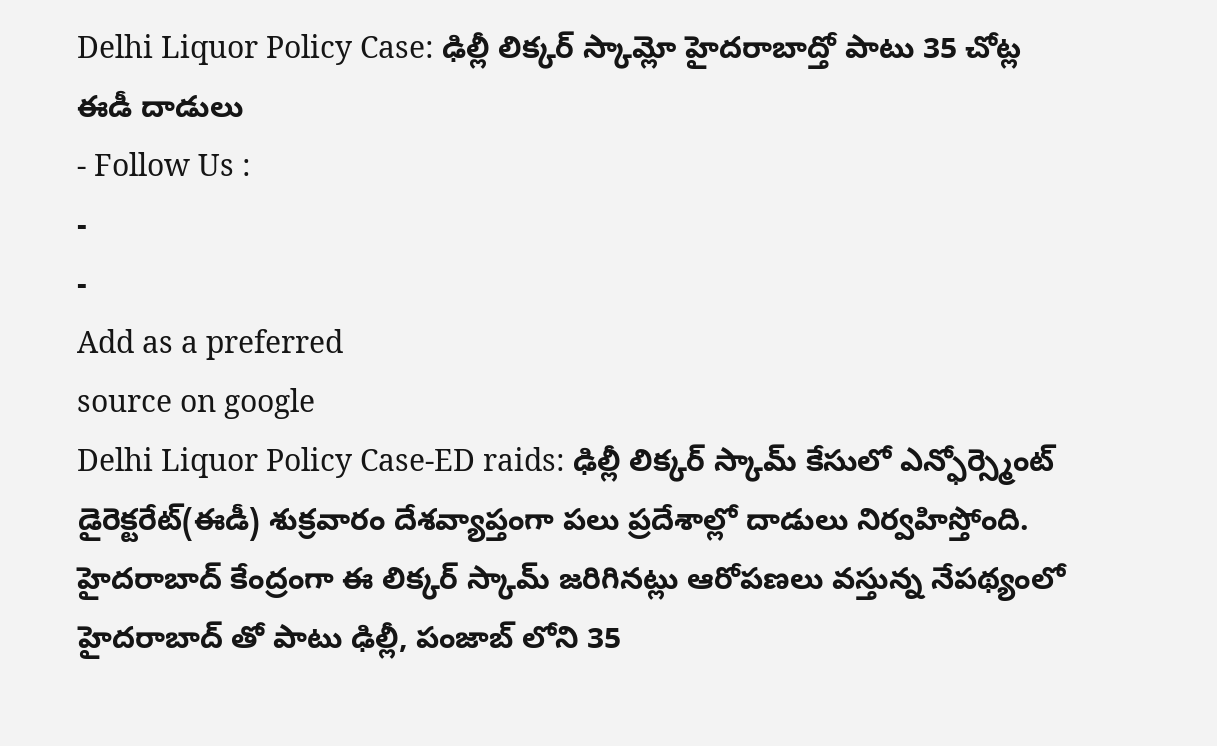Delhi Liquor Policy Case: ఢిల్లీ లిక్కర్ స్కామ్లో హైదరాబాద్తో పాటు 35 చోట్ల ఈడీ దాడులు
- Follow Us :
-
-
Add as a preferred
source on google
Delhi Liquor Policy Case-ED raids: ఢిల్లీ లిక్కర్ స్కామ్ కేసులో ఎన్ఫోర్స్మెంట్ డైరెక్టరేట్(ఈడీ) శుక్రవారం దేశవ్యాప్తంగా పలు ప్రదేశాల్లో దాడులు నిర్వహిస్తోంది. హైదరాబాద్ కేంద్రంగా ఈ లిక్కర్ స్కామ్ జరిగినట్లు ఆరోపణలు వస్తున్న నేపథ్యంలో హైదరాబాద్ తో పాటు ఢిల్లీ, పంజాబ్ లోని 35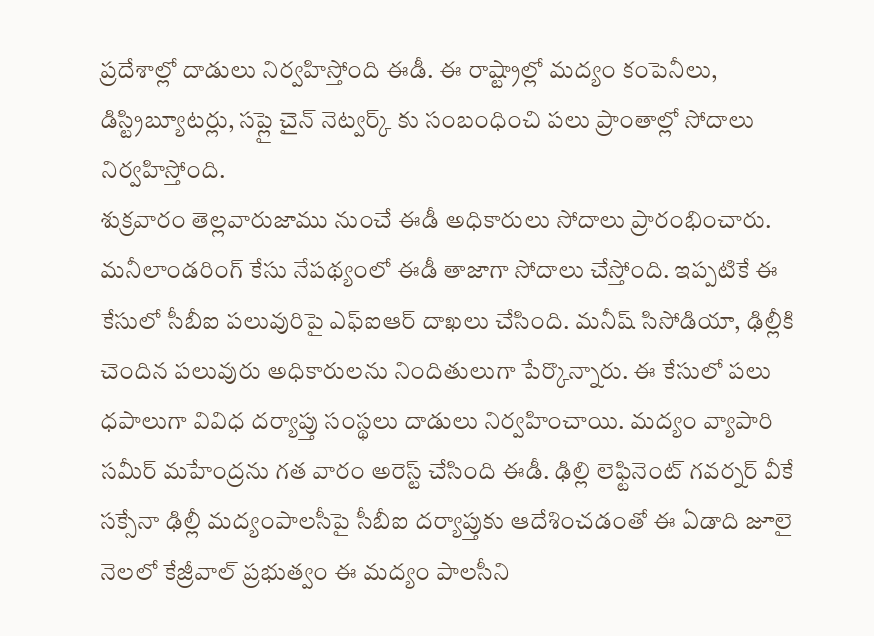ప్రదేశాల్లో దాడులు నిర్వహిస్తోంది ఈడీ. ఈ రాష్ట్రాల్లో మద్యం కంపెనీలు, డిస్ట్రిబ్యూటర్లు, సప్లై చైన్ నెట్వర్క్ కు సంబంధించి పలు ప్రాంతాల్లో సోదాలు నిర్వహిస్తోంది.
శుక్రవారం తెల్లవారుజాము నుంచే ఈడీ అధికారులు సోదాలు ప్రారంభించారు. మనీలాండరింగ్ కేసు నేపథ్యంలో ఈడీ తాజాగా సోదాలు చేస్తోంది. ఇప్పటికే ఈ కేసులో సీబీఐ పలువురిపై ఎఫ్ఐఆర్ దాఖలు చేసింది. మనీష్ సిసోడియా, ఢిల్లీకి చెందిన పలువురు అధికారులను నిందితులుగా పేర్కొన్నారు. ఈ కేసులో పలు ధపాలుగా వివిధ దర్యాప్తు సంస్థలు దాడులు నిర్వహించాయి. మద్యం వ్యాపారి సమీర్ మహేంద్రను గత వారం అరెస్ట్ చేసింది ఈడీ. ఢిల్లి లెఫ్టినెంట్ గవర్నర్ వీకే సక్సేనా ఢిల్లీ మద్యంపాలసీపై సీబీఐ దర్యాప్తుకు ఆదేశించడంతో ఈ ఏడాది జూలై నెలలో కేజ్రీవాల్ ప్రభుత్వం ఈ మద్యం పాలసీని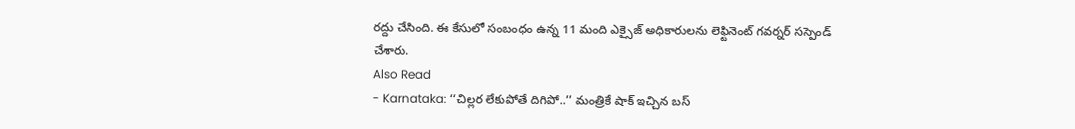రద్దు చేసింది. ఈ కేసులో సంబంధం ఉన్న 11 మంది ఎక్సైజ్ అధికారులను లెఫ్టినెంట్ గవర్నర్ సస్పెండ్ చేశారు.
Also Read
- Karnataka: ‘‘చిల్లర లేకుపోతే దిగిపో..’’ మంత్రికే షాక్ ఇచ్చిన బస్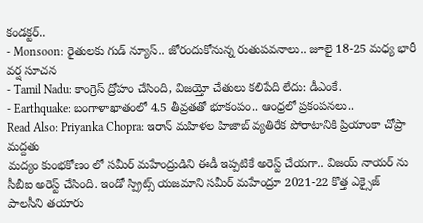కండక్టర్..
- Monsoon: రైతులకు గుడ్ న్యూస్.. జోరందుకోనున్న రుతుపవనాలు.. జూలై 18-25 మధ్య భారీ వర్ష సూచన
- Tamil Nadu: కాంగ్రెస్ ద్రోహం చేసింది, విజయ్తో చేతులు కలిపేది లేదు: డీఎంకే.
- Earthquake: బంగాళాఖాతంలో 4.5 తీవ్రతతో భూకంపం.. ఆంధ్రలో ప్రకంపనలు..
Read Also: Priyanka Chopra: ఇరాన్ మహిళల హిజాబ్ వ్యతిరేక పోరాటానికి ప్రియాంకా చోప్రా మద్దతు
మద్యం కుంభకోణం లో సమీర్ మహేంద్రుడిని ఈడీ ఇప్పటికే అరెస్ట్ చేయగా.. విజయ్ నాయర్ ను సీబీఐ అరెస్ట్ చేసింది. ఇండో స్ప్రిట్స్ యజమాని సమీర్ మహేంద్రూ 2021-22 కొత్త ఎక్సైజ్ పాలసీని తయారు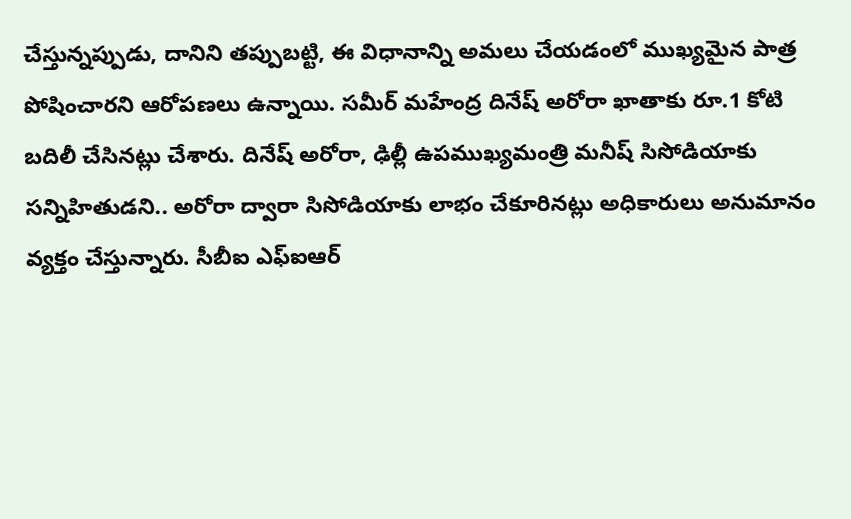చేస్తున్నప్పుడు, దానిని తప్పుబట్టి, ఈ విధానాన్ని అమలు చేయడంలో ముఖ్యమైన పాత్ర పోషించారని ఆరోపణలు ఉన్నాయి. సమీర్ మహేంద్ర దినేష్ అరోరా ఖాతాకు రూ.1 కోటి బదిలీ చేసినట్లు చేశారు. దినేష్ అరోరా, ఢిల్లీ ఉపముఖ్యమంత్రి మనీష్ సిసోడియాకు సన్నిహితుడని.. అరోరా ద్వారా సిసోడియాకు లాభం చేకూరినట్లు అధికారులు అనుమానం వ్యక్తం చేస్తున్నారు. సీబీఐ ఎఫ్ఐఆర్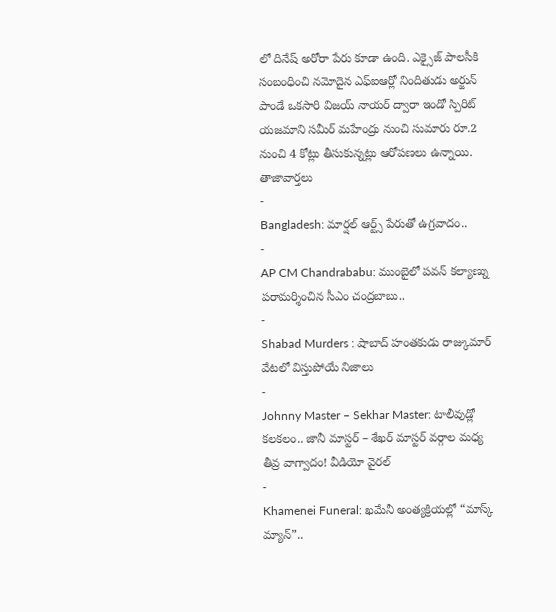లో దినేష్ అరోరా పేరు కూడా ఉంది. ఎక్సైజ్ పాలసీకి సంబంధించి నమోదైన ఎఫ్ఐఆర్లో నిందితుడు అర్జున్ పాండే ఒకసారి విజయ్ నాయర్ ద్వారా ఇండో స్పిరిట్ యజమాని సమీర్ మహేంద్రు నుంచి సుమారు రూ.2 నుంచి 4 కోట్లు తీసుకున్నట్లు ఆరోపణలు ఉన్నాయి.
తాజావార్తలు
-
Bangladesh: మార్షల్ ఆర్ట్స్ పేరుతో ఉగ్రవాదం..
-
AP CM Chandrababu: ముంబైలో పవన్ కల్యాణ్ను పరామర్శించిన సీఎం చంద్రబాబు..
-
Shabad Murders : షాబాద్ హంతకుడు రాజ్కుమార్ వేటలో విస్తుపోయే నిజాలు
-
Johnny Master – Sekhar Master: టాలీవుడ్లో కలకలం.. జానీ మాస్టర్ – శేఖర్ మాస్టర్ వర్గాల మధ్య తీవ్ర వాగ్వాదం! వీడియో వైరల్
-
Khamenei Funeral: ఖమేనీ అంత్యక్రియల్లో “మాస్క్ మ్యాన్”..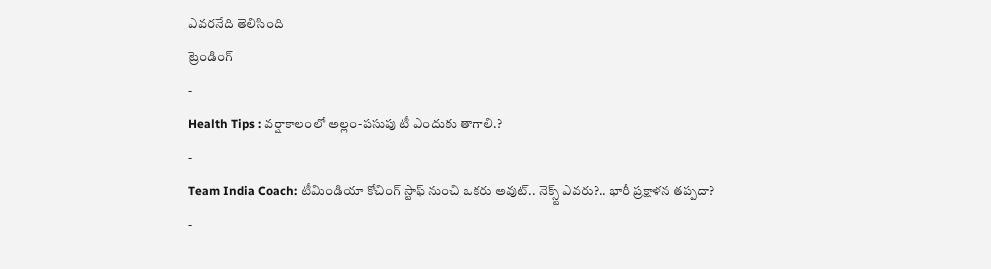ఎవరనేది తెలిసింది
ట్రెండింగ్
-
Health Tips : వర్షాకాలంలో అల్లం-పసుపు టీ ఎందుకు తాగాలి.?
-
Team India Coach: టీమిండియా కోచింగ్ స్టాఫ్ నుంచి ఒకరు అవుట్.. నెక్స్ట్ ఎవరు?.. భారీ ప్రక్షాళన తప్పదా?
-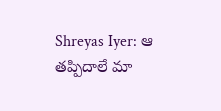Shreyas Iyer: ఆ తప్పిదాలే మా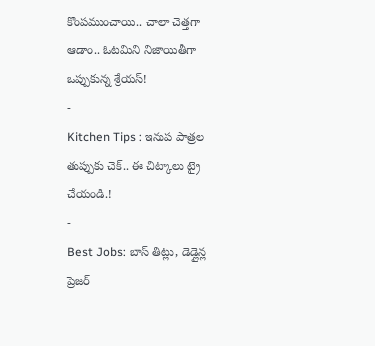కొంపముంచాయి.. చాలా చెత్తగా ఆడాం.. ఓటమిని నిజాయితీగా ఒప్పుకున్న శ్రేయస్!
-
Kitchen Tips : ఇనుప పాత్రల తుప్పుకు చెక్.. ఈ చిట్కాలు ట్రై చేయండి.!
-
Best Jobs: బాస్ తిట్లు, డెడ్లైన్ల ప్రెజర్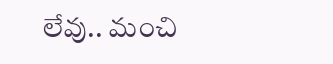లేవు.. మంచి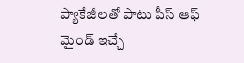ప్యాకేజీలతో పాటు పీస్ ఆఫ్ మైండ్ ఇచ్చే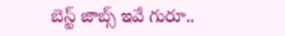బెస్ట్ జాబ్స్ ఇవే గురూ..